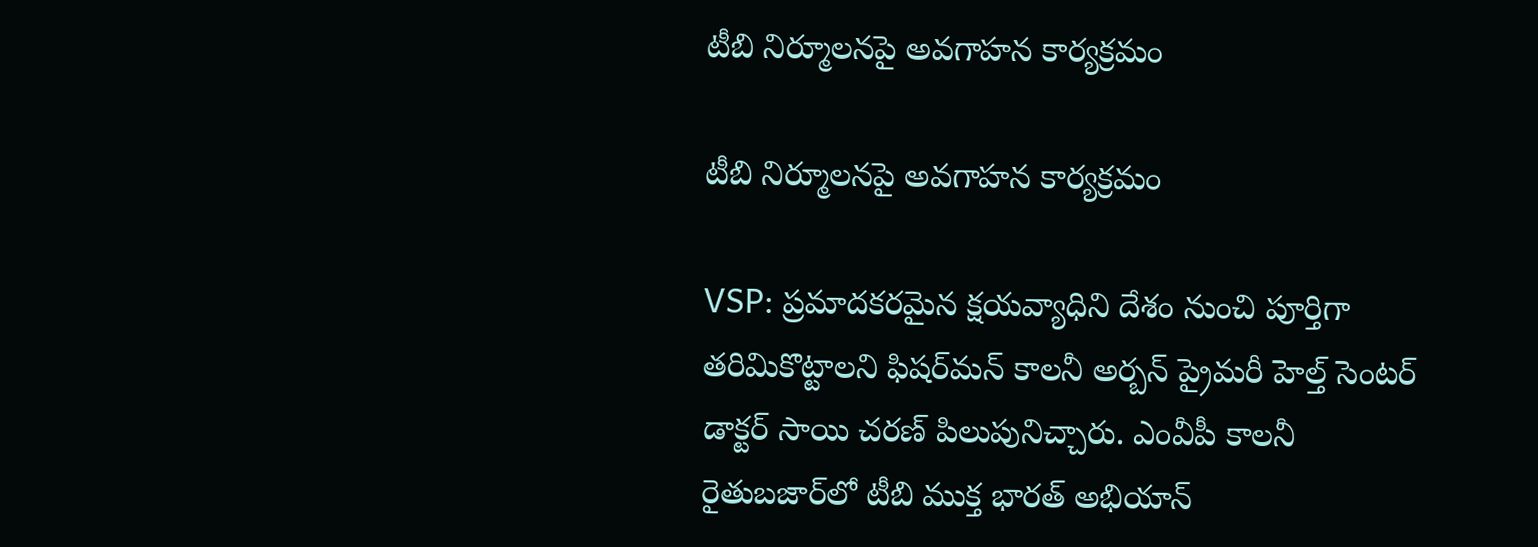టీబి నిర్మూలనపై అవగాహన కార్యక్రమం

టీబి నిర్మూలనపై అవగాహన కార్యక్రమం

VSP: ప్రమాదకరమైన క్షయవ్యాధిని దేశం నుంచి పూర్తిగా తరిమికొట్టాలని ఫిషర్‌మన్ కాలనీ అర్బన్ ప్రైమరీ హెల్త్ సెంటర్ డాక్టర్ సాయి చరణ్ పిలుపునిచ్చారు. ఎంవీపీ కాలనీ రైతుబజార్‌లో టీబి ముక్త భారత్ అభియాన్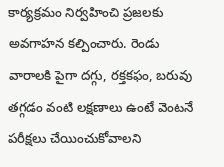కార్యక్రమం నిర్వహించి ప్రజలకు అవగాహన కల్పించారు. రెండు వారాలకి పైగా దగ్గు, రక్తకఫం, బరువు తగ్గడం వంటి లక్షణాలు ఉంటే వెంటనే పరీక్షలు చేయించుకోవాలని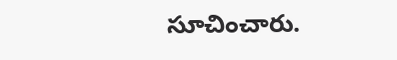సూచించారు.